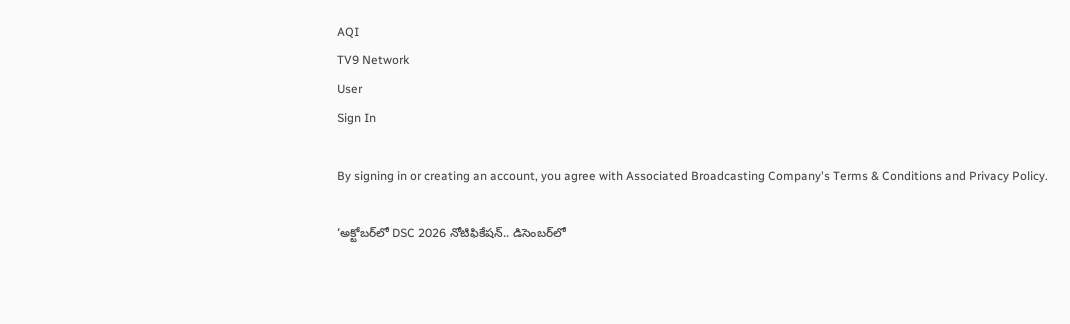AQI
TV9 Network
User
Sign In

By signing in or creating an account, you agree with Associated Broadcasting Company's Terms & Conditions and Privacy Policy.

‘అక్టోబర్‌లో DSC 2026 నోటిఫికేషన్.. డిసెంబర్‌లో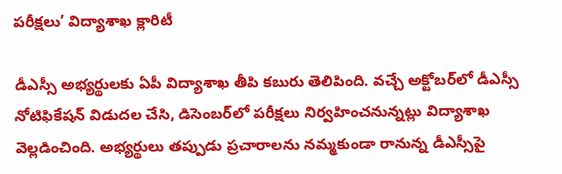పరీక్షలు’ విద్యాశాఖ క్లారిటీ

డీఎస్సీ అభ్యర్థులకు ఏపీ విద్యాశాఖ తీపి కబురు తెలిపింది. వచ్చే అక్టోబర్‌లో డీఎస్సీ నోటిఫికేషన్ విడుదల చేసి, డిసెంబర్‌లో పరీక్షలు నిర్వహించనున్నట్లు విద్యాశాఖ వెల్లడించింది. అభ్యర్థులు తప్పుడు ప్రచారాలను నమ్మకుండా రానున్న డీఎస్సీపై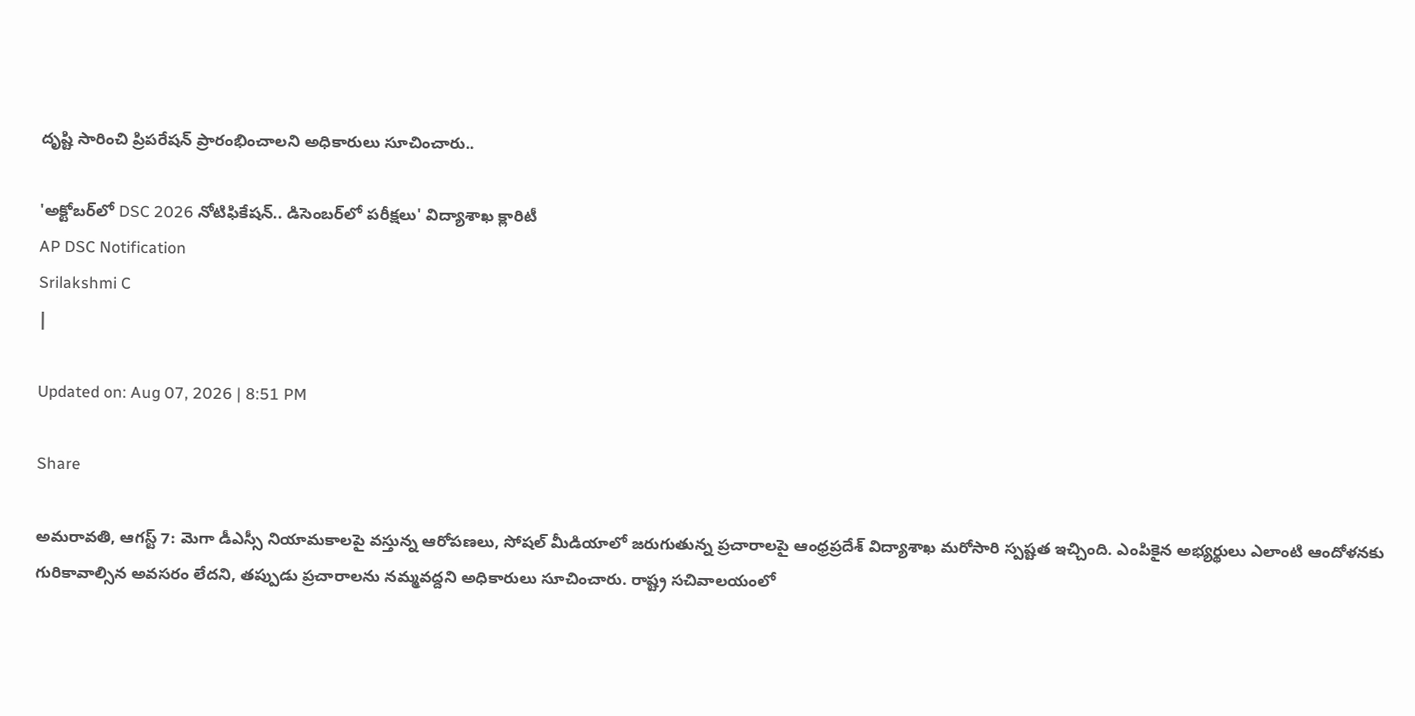దృష్టి సారించి ప్రిపరేషన్ ప్రారంభించాలని అధికారులు సూచించారు..

'అక్టోబర్‌లో DSC 2026 నోటిఫికేషన్.. డిసెంబర్‌లో పరీక్షలు' విద్యాశాఖ క్లారిటీ
AP DSC Notification
Srilakshmi C
|

Updated on: Aug 07, 2026 | 8:51 PM

Share

అమరావతి, ఆగస్ట్‌ 7: మెగా డీఎస్సీ నియామకాలపై వస్తున్న ఆరోపణలు, సోషల్ మీడియాలో జరుగుతున్న ప్రచారాలపై ఆంధ్రప్రదేశ్ విద్యాశాఖ మరోసారి స్పష్టత ఇచ్చింది. ఎంపికైన అభ్యర్థులు ఎలాంటి ఆందోళనకు గురికావాల్సిన అవసరం లేదని, తప్పుడు ప్రచారాలను నమ్మవద్దని అధికారులు సూచించారు. రాష్ట్ర సచివాలయంలో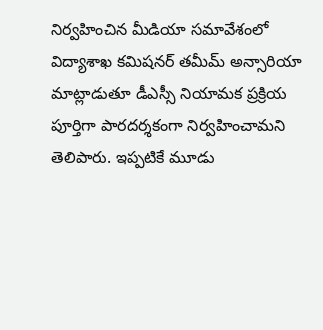నిర్వహించిన మీడియా సమావేశంలో విద్యాశాఖ కమిషనర్ తమీమ్ అన్సారియా మాట్లాడుతూ డీఎస్సీ నియామక ప్రక్రియ పూర్తిగా పారదర్శకంగా నిర్వహించామని తెలిపారు. ఇప్పటికే మూడు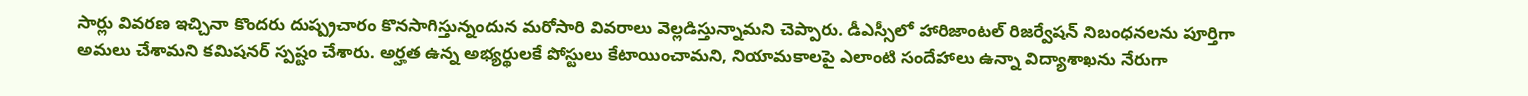సార్లు వివరణ ఇచ్చినా కొందరు దుష్ప్రచారం కొనసాగిస్తున్నందున మరోసారి వివరాలు వెల్లడిస్తున్నామని చెప్పారు. డీఎస్సీలో హారిజాంటల్ రిజర్వేషన్ నిబంధనలను పూర్తిగా అమలు చేశామని కమిషనర్ స్పష్టం చేశారు. అర్హత ఉన్న అభ్యర్థులకే పోస్టులు కేటాయించామని, నియామకాలపై ఎలాంటి సందేహాలు ఉన్నా విద్యాశాఖను నేరుగా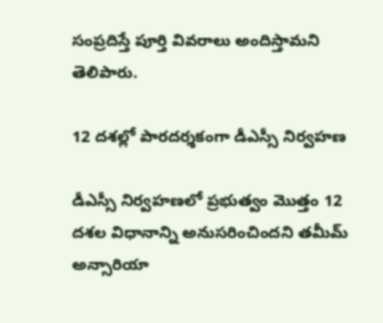సంప్రదిస్తే పూర్తి వివరాలు అందిస్తామని తెలిపారు.

12 దశల్లో పారదర్శకంగా డీఎస్సీ నిర్వహణ

డీఎస్సీ నిర్వహణలో ప్రభుత్వం మొత్తం 12 దశల విధానాన్ని అనుసరించిందని తమీమ్ అన్సారియా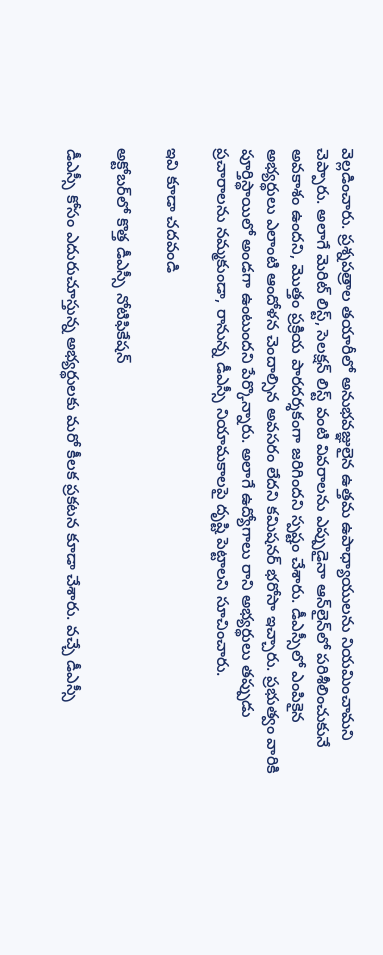వెల్లడించారు. ప్రశ్నపత్రాల తయారీలో అనుభవజ్ఞులైన ఉత్తమ ఉపాధ్యాయులను నియమించామని చెప్పారు. అలాగే మెరిట్ లిస్ట్, సెలక్షన్ లిస్ట్ వంటి వివరాలను ఎప్పుడైనా ఆన్‌లైన్‌లో పరిశీలించుకునే అవకాశం ఉందని, మొత్తం ప్రక్రియ పారదర్శకంగా జరిగిందని స్పష్టం చేశారు. డీఎస్సీలో ఎంపికైన అభ్యర్థులు ఎలాంటి ఆందోళన చెందాల్సిన అవసరం లేదని కమిషనర్ భరోసా ఇచ్చారు. ప్రభుత్వం వారికి పూర్తిస్థాయిలో అండగా ఉంటుందని పేర్కొన్నారు. అలాగే ఉద్యోగాలు రాని అభ్యర్థులు తప్పుడు ప్రచారాలను నమ్మకుండా, రానున్న డీఎస్సీ నియామకాలపై దృష్టి పెట్టాలని సూచించారు.

ఇవి కూడా చదవండి

అక్టోబర్‌లో కొత్త డీఎస్సీ నోటిఫికేషన్

డీఎస్సీ కోసం ఎదురుచూస్తున్న అభ్యర్థులకు మరో కీలక ప్రకటన కూడా చేశారు. వచ్చే డీఎస్సీ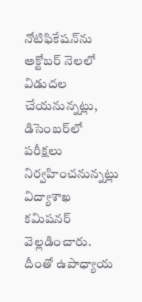నోటిఫికేషన్‌ను అక్టోబర్ నెలలో విడుదల చేయనున్నట్లు, డిసెంబర్‌లో పరీక్షలు నిర్వహించనున్నట్లు విద్యాశాఖ కమిషనర్ వెల్లడించారు. దీంతో ఉపాధ్యాయ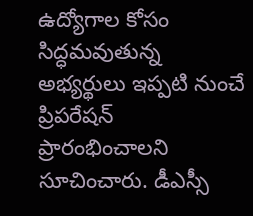ఉద్యోగాల కోసం సిద్ధమవుతున్న అభ్యర్థులు ఇప్పటి నుంచే ప్రిపరేషన్ ప్రారంభించాలని సూచించారు. డీఎస్సీ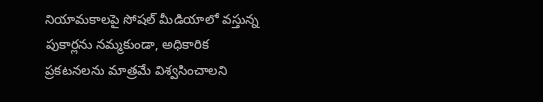నియామకాలపై సోషల్ మీడియాలో వస్తున్న పుకార్లను నమ్మకుండా, అధికారిక ప్రకటనలను మాత్రమే విశ్వసించాలని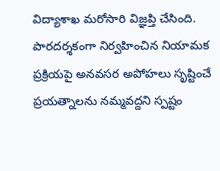విద్యాశాఖ మరోసారి విజ్ఞప్తి చేసింది. పారదర్శకంగా నిర్వహించిన నియామక ప్రక్రియపై అనవసర అపోహలు సృష్టించే ప్రయత్నాలను నమ్మవద్దని స్పష్టం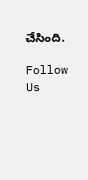చేసింది.

Follow Us